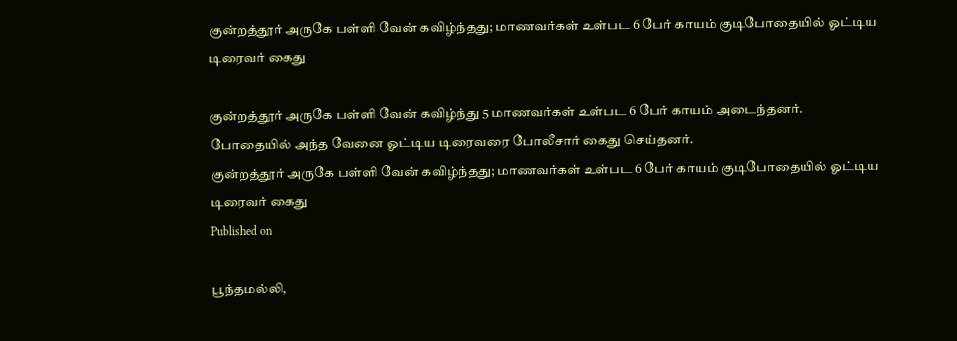குன்றத்தூர் அருகே பள்ளி வேன் கவிழ்ந்தது; மாணவர்கள் உள்பட 6 பேர் காயம் குடிபோதையில் ஓட்டிய டிரைவர் கைது

குன்றத்தூர் அருகே பள்ளி வேன் கவிழ்ந்து 5 மாணவர்கள் உள்பட 6 பேர் காயம் அடைந்தனர். போதையில் அந்த வேனை ஓட்டிய டிரைவரை போலீசார் கைது செய்தனர்.
குன்றத்தூர் அருகே பள்ளி வேன் கவிழ்ந்தது; மாணவர்கள் உள்பட 6 பேர் காயம் குடிபோதையில் ஓட்டிய டிரைவர் கைது
Published on

பூந்தமல்லி,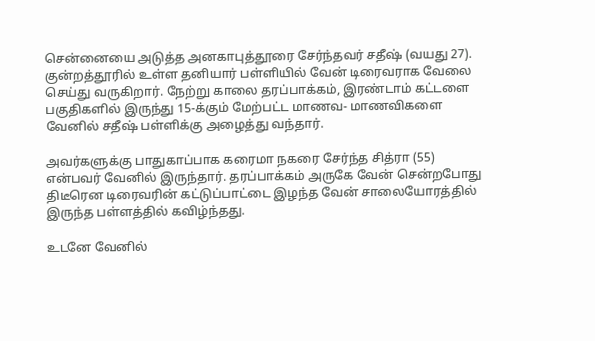சென்னையை அடுத்த அனகாபுத்தூரை சேர்ந்தவர் சதீஷ் (வயது 27). குன்றத்தூரில் உள்ள தனியார் பள்ளியில் வேன் டிரைவராக வேலை செய்து வருகிறார். நேற்று காலை தரப்பாக்கம், இரண்டாம் கட்டளை பகுதிகளில் இருந்து 15-க்கும் மேற்பட்ட மாணவ- மாணவிகளை வேனில் சதீஷ் பள்ளிக்கு அழைத்து வந்தார்.

அவர்களுக்கு பாதுகாப்பாக கரைமா நகரை சேர்ந்த சித்ரா (55) என்பவர் வேனில் இருந்தார். தரப்பாக்கம் அருகே வேன் சென்றபோது திடீரென டிரைவரின் கட்டுப்பாட்டை இழந்த வேன் சாலையோரத்தில் இருந்த பள்ளத்தில் கவிழ்ந்தது.

உடனே வேனில்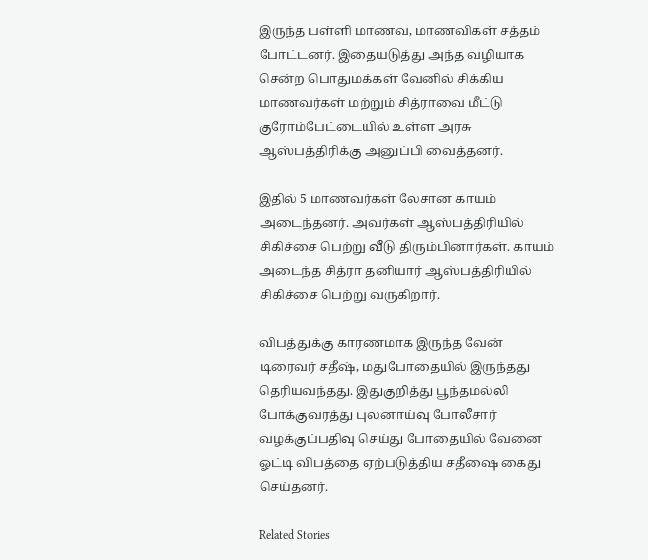இருந்த பள்ளி மாணவ, மாணவிகள் சத்தம் போட்டனர். இதையடுத்து அந்த வழியாக சென்ற பொதுமக்கள் வேனில் சிக்கிய மாணவர்கள் மற்றும் சித்ராவை மீட்டு குரோம்பேட்டையில் உள்ள அரசு ஆஸ்பத்திரிக்கு அனுப்பி வைத்தனர்.

இதில் 5 மாணவர்கள் லேசான காயம் அடைந்தனர். அவர்கள் ஆஸ்பத்திரியில் சிகிச்சை பெற்று வீடு திரும்பினார்கள். காயம் அடைந்த சித்ரா தனியார் ஆஸ்பத்திரியில் சிகிச்சை பெற்று வருகிறார்.

விபத்துக்கு காரணமாக இருந்த வேன் டிரைவர் சதீஷ், மதுபோதையில் இருந்தது தெரியவந்தது. இதுகுறித்து பூந்தமல்லி போக்குவரத்து புலனாய்வு போலீசார் வழக்குப்பதிவு செய்து போதையில் வேனை ஓட்டி விபத்தை ஏற்படுத்திய சதீஷை கைது செய்தனர்.

Related Stories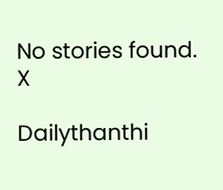No stories found.
X

Dailythanthi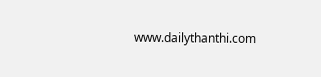www.dailythanthi.com